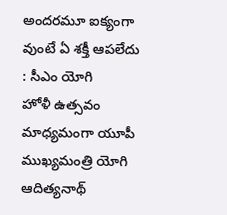అందరమూ ఐక్యంగా వుంటే ఏ శక్తీ ఆపలేదు : సీఎం యోగి
హోళీ ఉత్సవం మాధ్యమంగా యూపీ ముఖ్యమంత్రి యోగి ఆదిత్యనాథ్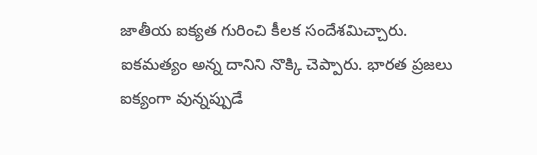జాతీయ ఐక్యత గురించి కీలక సందేశమిచ్చారు. ఐకమత్యం అన్న దానిని నొక్కి చెప్పారు. భారత ప్రజలు ఐక్యంగా వున్నప్పుడే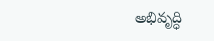అభివృద్ధి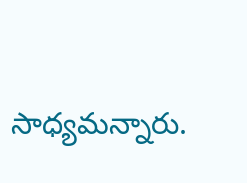సాధ్యమన్నారు.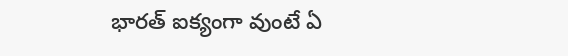భారత్ ఐక్యంగా వుంటే ఏ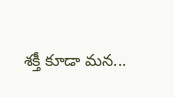శక్తీ కూడా మన...